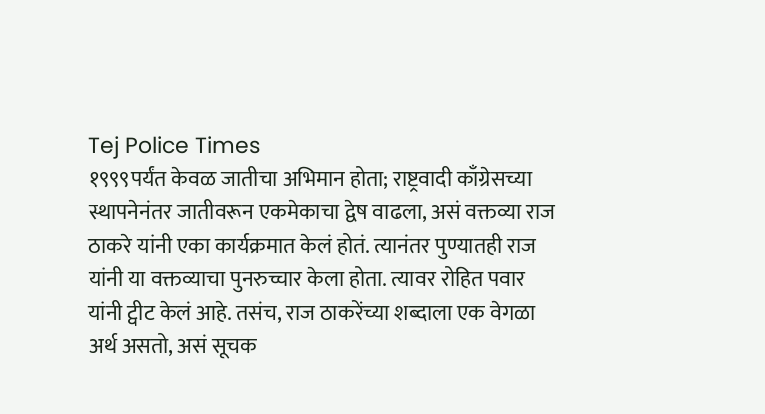Tej Police Times
१९९९पर्यंत केवळ जातीचा अभिमान होता; राष्ट्रवादी काँग्रेसच्या स्थापनेनंतर जातीवरून एकमेकाचा द्वेष वाढला, असं वक्तव्या राज ठाकरे यांनी एका कार्यक्रमात केलं होतं. त्यानंतर पुण्यातही राज यांनी या वक्तव्याचा पुनरुच्चार केला होता. त्यावर रोहित पवार यांनी ट्वीट केलं आहे. तसंच, राज ठाकरेंच्या शब्दाला एक वेगळा अर्थ असतो, असं सूचक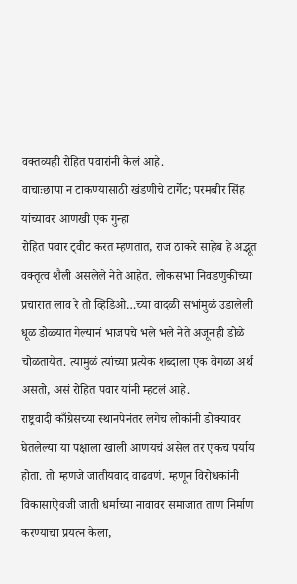वक्तव्यही रोहित पवारांनी केलं आहे.
वाचाःछापा न टाकण्यासाठी खंडणीचे टार्गेट; परमबीर सिंह यांच्यावर आणखी एक गुन्हा
रोहित पवार ट्वीट करत म्हणतात, राज ठाकरे साहेब हे अद्भूत वक्तृत्व शैली असलेले नेते आहेत. लोकसभा निवडणुकीच्या प्रचारात लाव रे तो व्हिडिओ…च्या वादळी सभांमुळं उडालेली धूळ डोळ्यात गेल्यानं भाजपचे भले भले नेते अजूनही डोळे चोळतायेत. त्यामुळं त्यांच्या प्रत्येक शब्दाला एक वेगळा अर्थ असतो, असं रोहित पवार यांनी म्हटलं आहे.
राष्ट्रवादी काँग्रेसच्या स्थानपेनंतर लगेच लोकांनी डोक्यावर घेतलेल्या या पक्षाला खाली आणयचं असेल तर एकच पर्याय होता. तो म्हणजे जातीयवाद वाढवणं. म्हणून विरोधकांनी विकासाऐवजी जाती धर्माच्या नावावर समाजात ताण निर्माण करण्याचा प्रयत्न केला,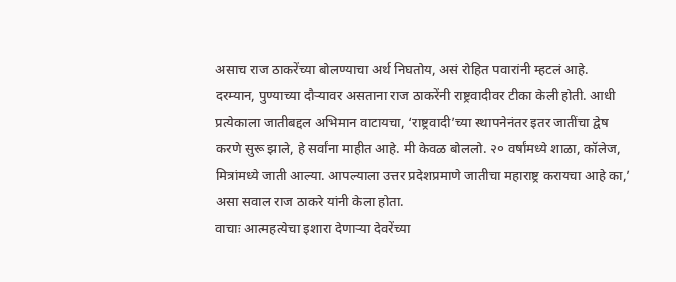असाच राज ठाकरेंच्या बोलण्याचा अर्थ निघतोय, असं रोहित पवारांनी म्हटलं आहे.
दरम्यान, पुण्याच्या दौऱ्यावर असताना राज ठाकरेंनी राष्ट्रवादीवर टीका केली होती. आधी प्रत्येकाला जातीबद्दल अभिमान वाटायचा, ‘राष्ट्रवादी’च्या स्थापनेनंतर इतर जातींचा द्वेष करणे सुरू झाले, हे सर्वांना माहीत आहे. मी केवळ बोललो. २० वर्षांमध्ये शाळा, कॉलेज, मित्रांमध्ये जाती आल्या. आपल्याला उत्तर प्रदेशप्रमाणे जातीचा महाराष्ट्र करायचा आहे का,’ असा सवाल राज ठाकरे यांनी केला होता.
वाचाः आत्महत्येचा इशारा देणाऱ्या देवरेंच्या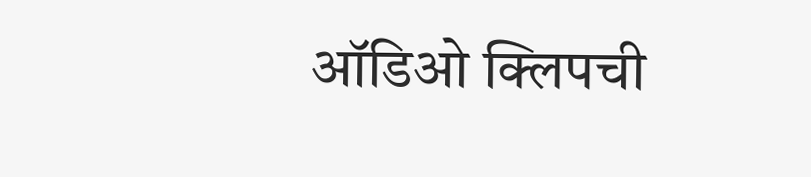ऑडिओ क्लिपची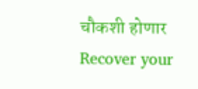चौकशी होणार
Recover your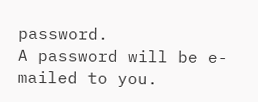password.
A password will be e-mailed to you.